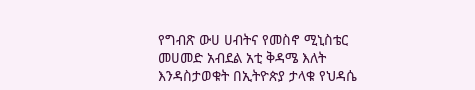የግብጽ ውሀ ሀብትና የመስኖ ሚኒስቴር መሀመድ አብደል አቲ ቅዳሜ እለት እንዳስታወቁት በኢትዮጵያ ታላቁ የህዳሴ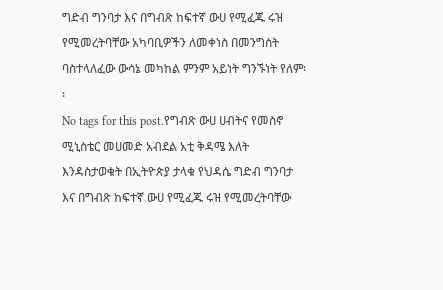ግድብ ግንባታ እና በግብጽ ከፍተኛ ውሀ የሚፈጁ ሩዝ የሚመረትባቸው አካባቢዎችን ለመቀነስ በመንግስት ባስተላለፈው ውሳኔ መካከል ምንም አይነት ግንኙነት የለም፡፡
No tags for this post.የግብጽ ውሀ ሀብትና የመስኖ ሚኒስቴር መሀመድ አብደል አቲ ቅዳሜ እለት እንዳስታወቁት በኢትዮጵያ ታላቁ የህዳሴ ግድብ ግንባታ እና በግብጽ ከፍተኛ ውሀ የሚፈጁ ሩዝ የሚመረትባቸው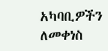አካባቢዎችን ለመቀነስ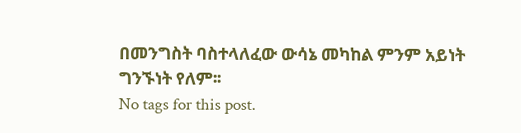በመንግስት ባስተላለፈው ውሳኔ መካከል ምንም አይነት ግንኙነት የለም፡፡
No tags for this post.